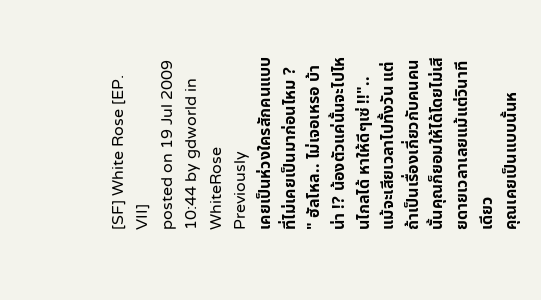[SF] White Rose [EP. VII]
posted on 19 Jul 2009 10:44 by gdworld in WhiteRose
Previously
เคยเป็นห่วงใครสักคนแบบที่ไม่เคยเป็นมาก่อนไหม ?
" ฮัลโหล.. ไม่เจอเหรอ บ้าน่า !? น้องตัวแค่นั้นจะไปไหนไกลได้ หาให้ดีๆเซ่ !!"..
แม้จะเสียเวลาไปทั้งวัน แต่ถ้าเป็นเรื่องเกี่ยวกับคนคนนั้นคุณก็ยอมให้ได้โดยไม่เสียดายเวลาเลยแม้แต่วินาทีเดียว
คุณเคยเป็นแบบนั้นห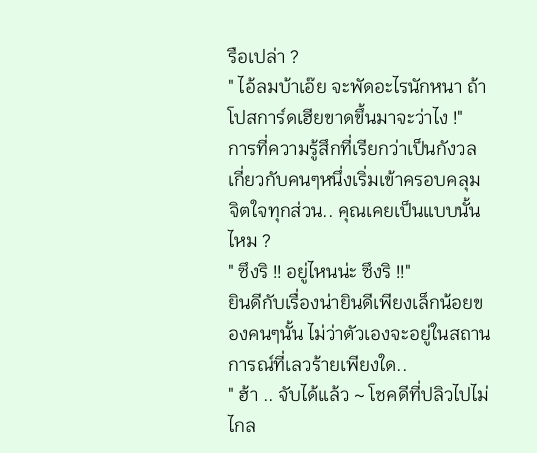รือเปล่า ?
" ไอ้ลมบ้าเอ๊ย จะพัดอะไรนักหนา ถ้าโปสการ์ดเฮียขาดขึ้นมาจะว่าไง !"
การที่ความรู้สึกที่เรียกว่าเป็นกังวลเกี่ยวกับคนๆหนึ่งเริ่มเข้าครอบคลุมจิตใจทุกส่วน.. คุณเคยเป็นแบบนั้นไหม ?
" ซึงริ !! อยู่ไหนน่ะ ซึงริ !!"
ยินดีกับเรื่องน่ายินดีเพียงเล็กน้อยของคนๆนั้น ไม่ว่าตัวเองจะอยู่ในสถานการณ์ที่เลวร้ายเพียงใด..
" ฮ้า .. จับได้แล้ว ~ โชคดีที่ปลิวไปไม่ไกล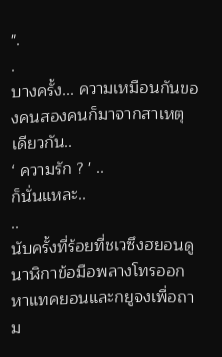".
.
บางครั้ง... ความเหมือนกันของคนสองคนก็มาจากสาเหตุเดียวกัน..
‘ ความรัก ? ' ..
ก็นั่นแหละ..
..
นับครั้งที่ร้อยที่ชเวซึงฮยอนดูนาฬิกาข้อมือพลางโทรออกหาแทคยอนและกยูจงเพื่อถาม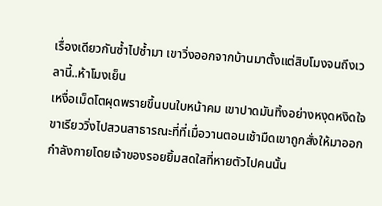เรื่องเดียวกันซ้ำไปซ้ำมา เขาวิ่งออกจากบ้านมาตั้งแต่สิบโมงจนถึงเวลานี้..ห้าโมงเย็น
เหงื่อเม็ดโตผุดพรายขึ้นบนใบหน้าคม เขาปาดมันทิ้งอย่างหงุดหงิดใจ ขาเรียววิ่งไปสวนสาธารณะที่ที่เมื่อวานตอนเช้ามืดเขาถูกสั่งให้มาออกกำลังกายโดยเจ้าของรอยยิ้มสดใสที่หายตัวไปคนนั้น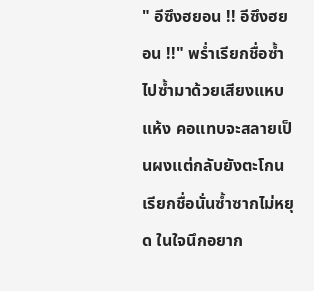" อีซึงฮยอน !! อีซึงฮยอน !!" พร่ำเรียกชื่อซ้ำไปซ้ำมาด้วยเสียงแหบแห้ง คอแทบจะสลายเป็นผงแต่กลับยังตะโกนเรียกชื่อนั่นซ้ำซากไม่หยุด ในใจนึกอยาก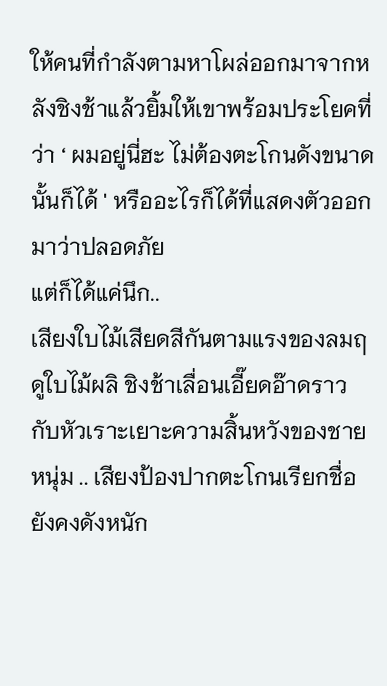ให้คนที่กำลังตามหาโผล่ออกมาจากหลังชิงช้าแล้วยิ้มให้เขาพร้อมประโยคที่ว่า ‘ ผมอยู่นี่ฮะ ไม่ต้องตะโกนดังขนาดนั้นก็ได้ ' หรืออะไรก็ได้ที่แสดงตัวออกมาว่าปลอดภัย
แต่ก็ได้แค่นึก..
เสียงใบไม้เสียดสีกันตามแรงของลมฤดูใบไม้ผลิ ชิงช้าเลื่อนเอี๊ยดอ๊าดราวกับหัวเราะเยาะความสิ้นหวังของชายหนุ่ม .. เสียงป้องปากตะโกนเรียกชื่อยังคงดังหนัก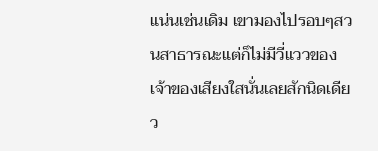แน่นเช่นเดิม เขามองไปรอบๆสวนสาธารณะแต่ก็ไม่มีวี่แววของเจ้าของเสียงใสนั่นเลยสักนิดเดียว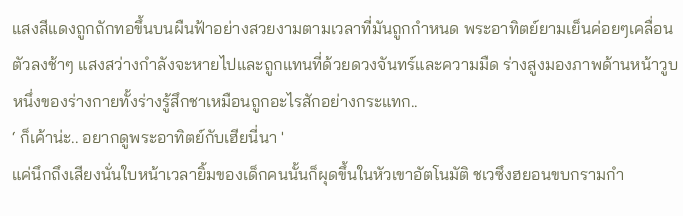แสงสีแดงถูกถักทอขึ้นบนผืนฟ้าอย่างสวยงามตามเวลาที่มันถูกกำหนด พระอาทิตย์ยามเย็นค่อยๆเคลื่อนตัวลงช้าๆ แสงสว่างกำลังจะหายไปและถูกแทนที่ด้วยดวงจันทร์และความมืด ร่างสูงมองภาพด้านหน้าวูบหนึ่งของร่างกายทั้งร่างรู้สึกชาเหมือนถูกอะไรสักอย่างกระแทก..
‘ ก็เค้าน่ะ.. อยากดูพระอาทิตย์กับเฮียนี่นา '
แค่นึกถึงเสียงนั่นใบหน้าเวลายิ้มของเด็กคนนั้นก็ผุดขึ้นในหัวเขาอัตโนมัติ ชเวซึงฮยอนขบกรามกำ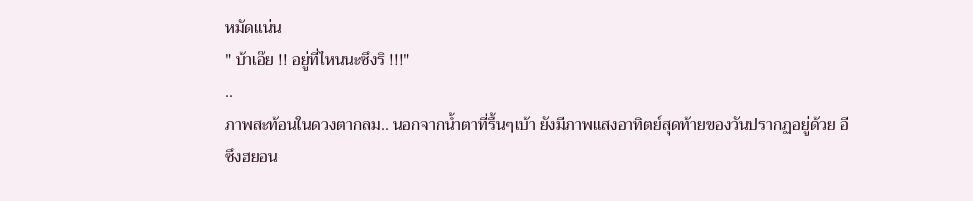หมัดแน่น
" บ้าเอ๊ย !! อยู่ที่ไหนนะซึงริ !!!"
..
ภาพสะท้อนในดวงตากลม.. นอกจากน้ำตาที่รื้นๆเบ้า ยังมีภาพแสงอาทิตย์สุดท้ายของวันปรากฏอยู่ด้วย อีซึงฮยอน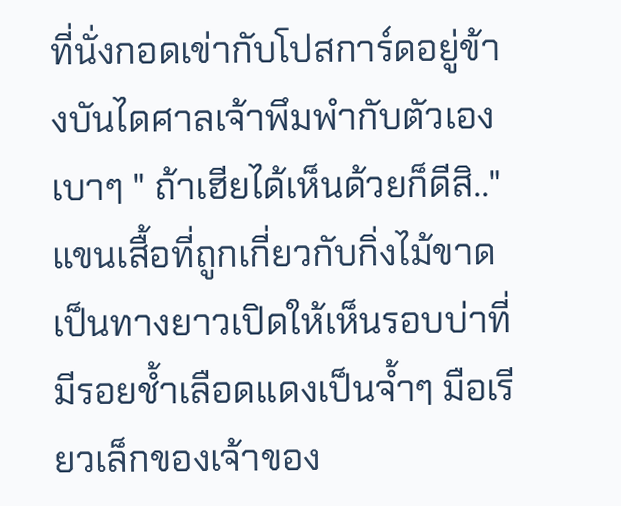ที่นั่งกอดเข่ากับโปสการ์ดอยู่ข้างบันไดศาลเจ้าพึมพำกับตัวเองเบาๆ " ถ้าเฮียได้เห็นด้วยก็ดีสิ.."
แขนเสื้อที่ถูกเกี่ยวกับกิ่งไม้ขาดเป็นทางยาวเปิดให้เห็นรอบบ่าที่มีรอยช้ำเลือดแดงเป็นจ้ำๆ มือเรียวเล็กของเจ้าของ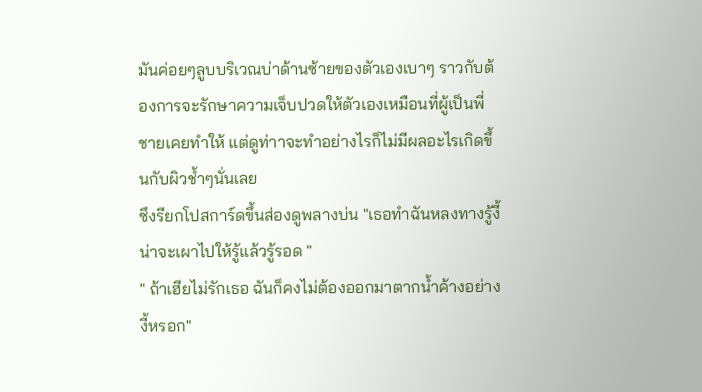มันค่อยๆลูบบริเวณบ่าด้านซ้ายของตัวเองเบาๆ ราวกับต้องการจะรักษาความเจ็บปวดให้ตัวเองเหมือนที่ผู้เป็นพี่ชายเคยทำให้ แต่ดูท่าาจะทำอย่างไรก็ไม่มีผลอะไรเกิดขึ้นกับผิวช้ำๆนั่นเลย
ซึงรียกโปสการ์ดขึ้นส่องดูพลางบ่น "เธอทำฉันหลงทางรู้งี้น่าจะเผาไปให้รู้แล้วรู้รอด "
" ถ้าเฮียไม่รักเธอ ฉันก็คงไม่ต้องออกมาตากน้ำค้างอย่างงี้หรอก"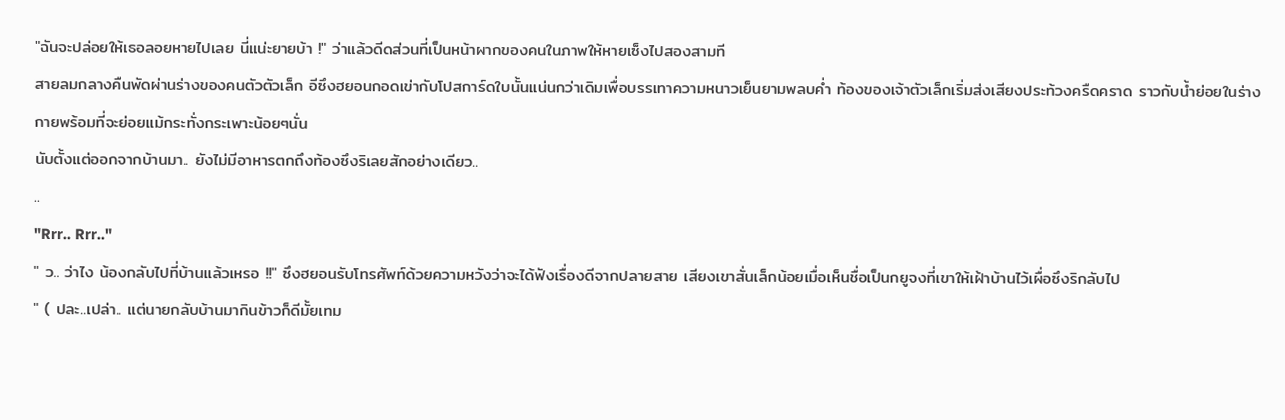"ฉันจะปล่อยให้เธอลอยหายไปเลย นี่แน่ะยายบ้า !" ว่าแล้วดีดส่วนที่เป็นหน้าผากของคนในภาพให้หายเซ็งไปสองสามที
สายลมกลางคืนพัดผ่านร่างของคนตัวตัวเล็ก อีซึงฮยอนกอดเข่ากับโปสการ์ดใบนั้นแน่นกว่าเดิมเพื่อบรรเทาความหนาวเย็นยามพลบค่ำ ท้องของเจ้าตัวเล็กเริ่มส่งเสียงประท้วงครืดคราด ราวกับน้ำย่อยในร่างกายพร้อมที่จะย่อยแม้กระทั่งกระเพาะน้อยๆนั่น
นับตั้งแต่ออกจากบ้านมา.. ยังไม่มีอาหารตกถึงท้องซึงริเลยสักอย่างเดียว..
..
"Rrr.. Rrr.."
" ว.. ว่าไง น้องกลับไปที่บ้านแล้วเหรอ !!" ซึงฮยอนรับโทรศัพท์ด้วยความหวังว่าจะได้ฟังเรื่องดีจากปลายสาย เสียงเขาสั่นเล็กน้อยเมื่อเห็นชื่อเป็นกยูจงที่เขาให้เฝ้าบ้านไว้เผื่อซึงริกลับไป
" ( ปละ..เปล่า.. แต่นายกลับบ้านมากินข้าวก็ดีมั้ยเทม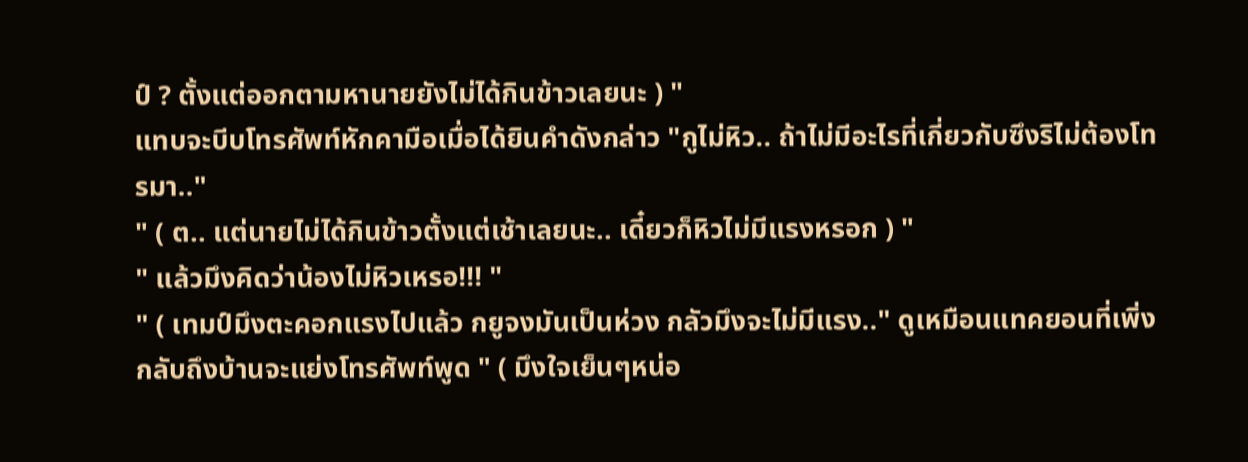ป์ ? ตั้งแต่ออกตามหานายยังไม่ได้กินข้าวเลยนะ ) "
แทบจะบีบโทรศัพท์หักคามือเมื่อได้ยินคำดังกล่าว "กูไม่หิว.. ถ้าไม่มีอะไรที่เกี่ยวกับซึงริไม่ต้องโทรมา.."
" ( ต.. แต่นายไม่ได้กินข้าวตั้งแต่เช้าเลยนะ.. เดี๋ยวก็หิวไม่มีแรงหรอก ) "
" แล้วมึงคิดว่าน้องไม่หิวเหรอ!!! "
" ( เทมป์มึงตะคอกแรงไปแล้ว กยูจงมันเป็นห่วง กลัวมึงจะไม่มีแรง.." ดูเหมือนแทคยอนที่เพิ่งกลับถึงบ้านจะแย่งโทรศัพท์พูด " ( มึงใจเย็นๆหน่อ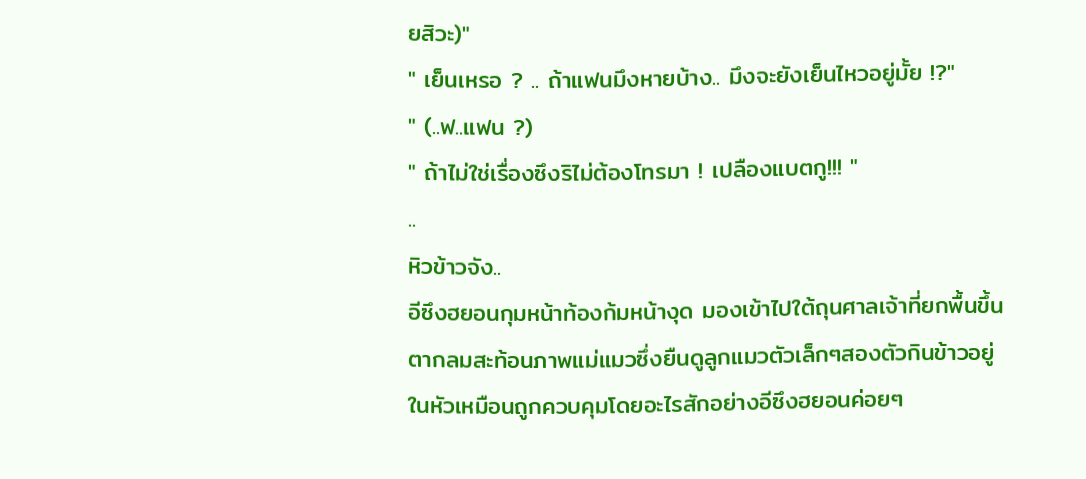ยสิวะ)"
" เย็นเหรอ ? .. ถ้าแฟนมึงหายบ้าง.. มึงจะยังเย็นไหวอยู่มั้ย !?"
" (..ฟ..แฟน ?)
" ถ้าไม่ใช่เรื่องซึงริไม่ต้องโทรมา ! เปลืองแบตกู!!! "
..
หิวข้าวจัง..
อีซึงฮยอนกุมหน้าท้องก้มหน้างุด มองเข้าไปใต้ถุนศาลเจ้าที่ยกพื้นขึ้น ตากลมสะท้อนภาพแม่แมวซึ่งยืนดูลูกแมวตัวเล็กๆสองตัวกินข้าวอยู่ ในหัวเหมือนถูกควบคุมโดยอะไรสักอย่างอีซึงฮยอนค่อยๆ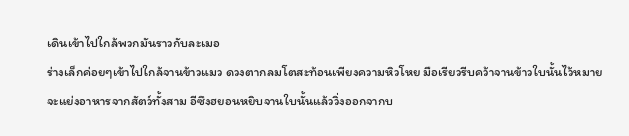เดินเข้าไปใกล้พวกมันราวกับละเมอ
ร่างเล็กค่อยๆเข้าไปใกล้จานข้าวแมว ดวงตากลมโตสะท้อนเพียงความหิวโหย มือเรียวรีบคว้าจานข้าวใบนั้นไว้หมายจะแย่งอาหารจากสัตว์ทั้งสาม อีซึงฮยอนหยิบจานใบนั้นแล้ววิ่งออกจากบ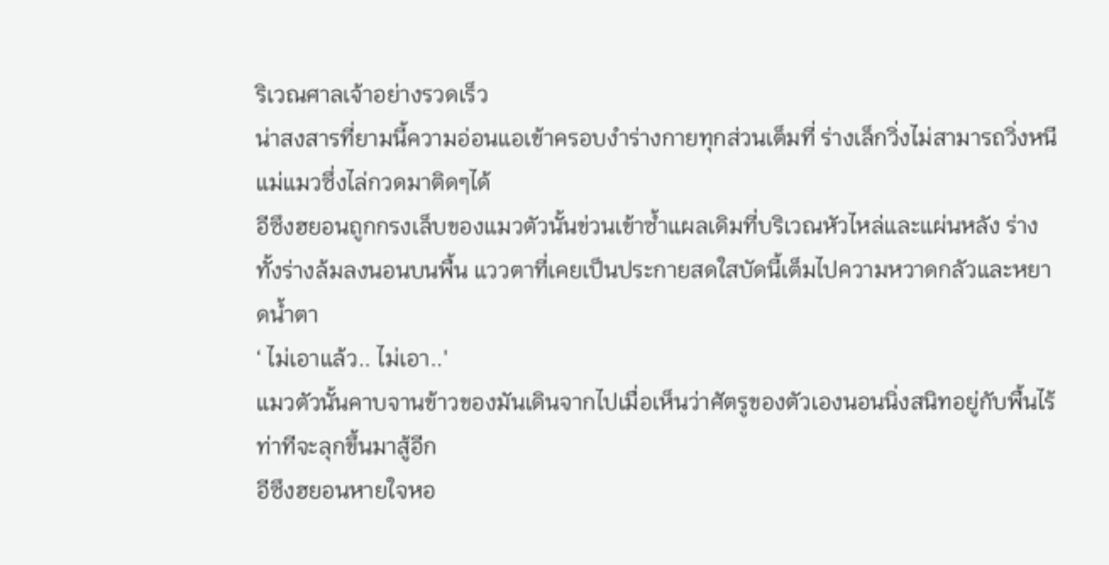ริเวณศาลเจ้าอย่างรวดเร็ว
น่าสงสารที่ยามนี้ความอ่อนแอเข้าครอบงำร่างกายทุกส่วนเต็มที่ ร่างเล็กวิ่งไม่สามารถวิ่งหนีแม่แมวซึ่งไล่กวดมาติดๆได้
อีซึงฮยอนถูกกรงเล็บของแมวตัวนั้นข่วนเข้าซ้ำแผลเดิมที่บริเวณหัวไหล่และแผ่นหลัง ร่างทั้งร่างล้มลงนอนบนพื้น แววตาที่เคยเป็นประกายสดใสบัดนี้เต็มไปความหวาดกลัวและหยาดน้ำตา
‘ ไม่เอาแล้ว.. ไม่เอา..'
แมวตัวนั้นคาบจานข้าวของมันเดินจากไปเมื่อเห็นว่าศัตรูของตัวเองนอนนิ่งสนิทอยู่กับพื้นไร้ท่าทีจะลุกขึ้นมาสู้อีก
อีซึงฮยอนหายใจหอ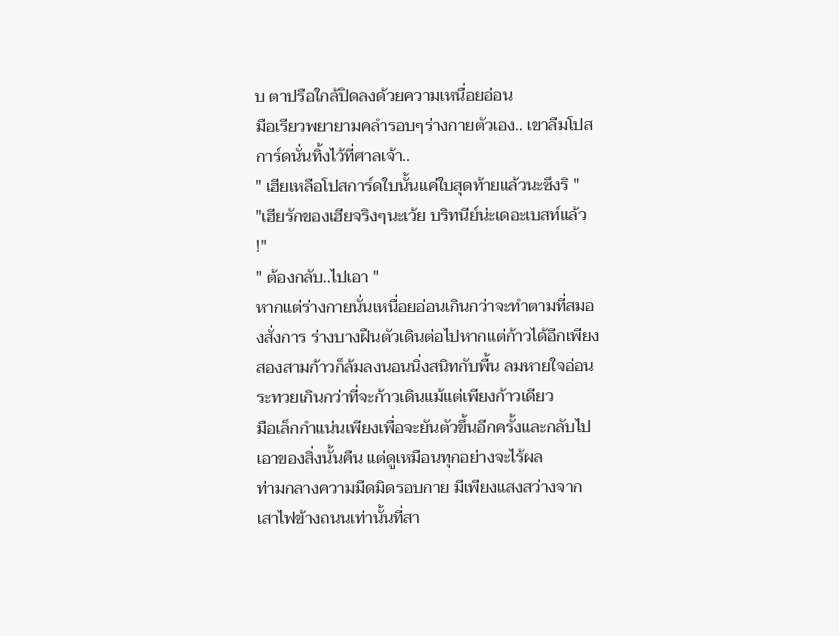บ ตาปรือใกล้ปิดลงด้วยความเหนื่อยอ่อน
มือเรียวพยายามคลำรอบๆร่างกายตัวเอง.. เขาลืมโปสการ์ดนั่นทิ้งไว้ที่ศาลเจ้า..
" เฮียเหลือโปสการ์ดใบนั้นแค่ใบสุดท้ายแล้วนะซึงริ "
"เฮียรักของเฮียจริงๆนะเว้ย บริทนีย์น่ะเดอะเบสท์แล้ว !"
" ต้องกลับ..ไปเอา "
หากแต่ร่างกายนั่นเหนื่อยอ่อนเกินกว่าจะทำตามที่สมองสั่งการ ร่างบางฝืนตัวเดินต่อไปหากแต่ก้าวได้อีกเพียงสองสามก้าวก็ล้มลงนอนนิ่งสนิทกับพื้น ลมหายใจอ่อนระทวยเกินกว่าที่จะก้าวเดินแม้แต่เพียงก้าวเดียว
มือเล็กกำแน่นเพียงเพื่อจะยันตัวขึ้นอีกครั้งและกลับไปเอาของสิ่งนั้นคืน แต่ดูเหมือนทุกอย่างจะไร้ผล
ท่ามกลางความมืดมิดรอบกาย มีเพียงแสงสว่างจากเสาไฟข้างถนนเท่านั้นที่สา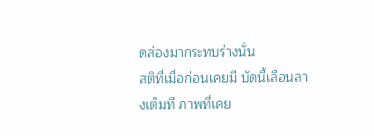ดส่องมากระทบร่างนั่น
สติที่เมื่อก่อนเคยมี บัดนี้เลือนลางเต็มที ภาพที่เคย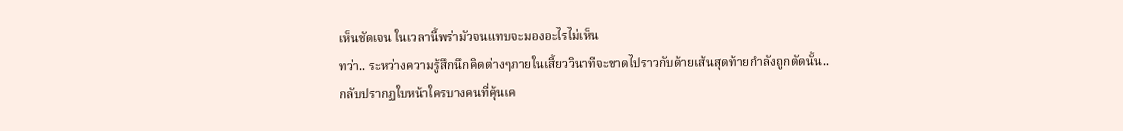เห็นชัดเจน ในเวลานี้พร่ามัวจนแทบจะมองอะไรไม่เห็น
ทว่า.. ระหว่างความรู้สึกนึกคิดต่างๆภายในเสี้ยววินาทีจะขาดไปราวกับด้ายเส้นสุดท้ายกำลังถูกตัดนั้น..
กลับปรากฏใบหน้าใครบางคนที่คุ้นเค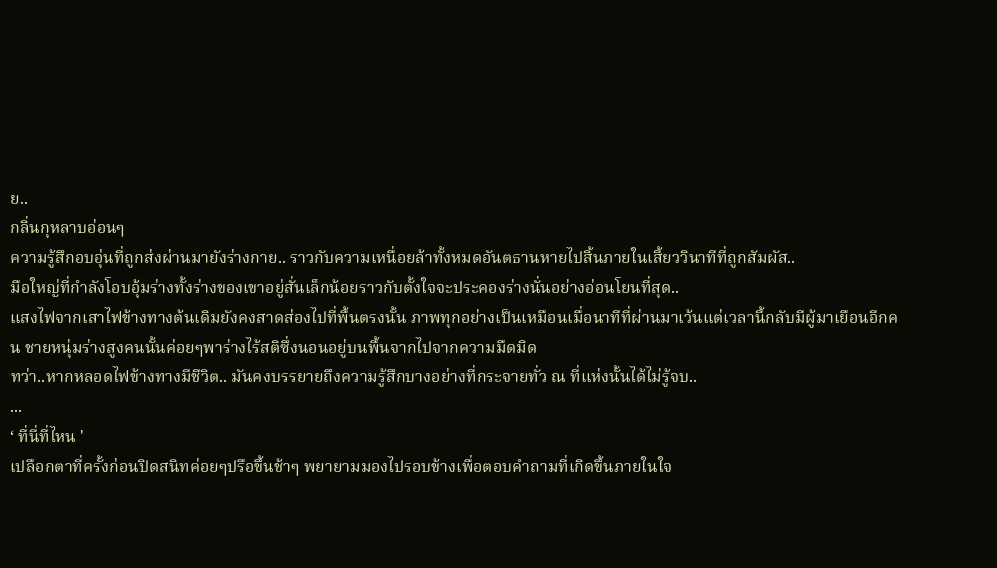ย..
กลิ่นกุหลาบอ่อนๆ
ความรู้สึกอบอุ่นที่ถูกส่งผ่านมายังร่างกาย.. ราวกับความเหนื่อยล้าทั้งหมดอันตธานหายไปสิ้นภายในเสี้ยววินาทีที่ถูกสัมผัส..
มือใหญ่ที่กำลังโอบอุ้มร่างทั้งร่างของเขาอยู่สั่นเล็กน้อยราวกับตั้งใจจะประคองร่างนั่นอย่างอ่อนโยนที่สุด..
แสงไฟจากเสาไฟข้างทางต้นเดิมยังคงสาดส่องไปที่พื้นตรงนั้น ภาพทุกอย่างเป็นเหมือนเมื่อนาทีที่ผ่านมาเว้นแต่เวลานี้กลับมีผู้มาเยือนอีกคน ชายหนุ่มร่างสูงคนนั้นค่อยๆพาร่างไร้สติซึ่งนอนอยู่บนพื้นจากไปจากความมืดมิด
ทว่า..หากหลอดไฟข้างทางมีชีวิต.. มันคงบรรยายถึงความรู้สึกบางอย่างที่กระจายทั่ว ณ ที่แห่งนั้นได้ไม่รู้จบ..
...
‘ ที่นี่ที่ไหน '
เปลือกตาที่ครั้งก่อนปิดสนิทค่อยๆปรือขึ้นช้าๆ พยายามมองไปรอบข้างเพื่อตอบคำถามที่เกิดขึ้นภายในใจ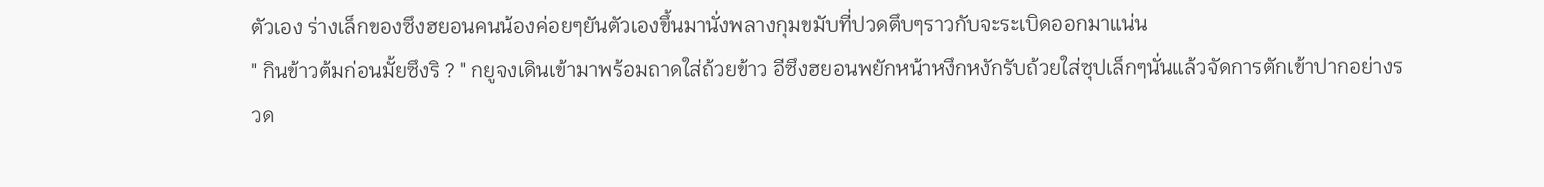ตัวเอง ร่างเล็กของซึงฮยอนคนน้องค่อยๆยันตัวเองขึ้นมานั่งพลางกุมขมับที่ปวดตึบๆราวกับจะระเบิดออกมาแน่น
" กินข้าวต้มก่อนมั้ยซึงริ ? " กยูจงเดินเข้ามาพร้อมถาดใส่ถ้วยข้าว อีซึงฮยอนพยักหน้าหงึกหงักรับถ้วยใส่ซุปเล็กๆนั่นแล้วจัดการตักเข้าปากอย่างรวด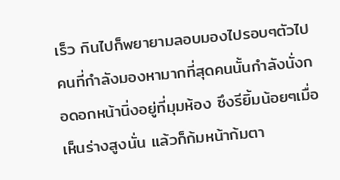เร็ว กินไปก็พยายามลอบมองไปรอบๆตัวไป คนที่กำลังมองหามากที่สุดคนนั้นกำลังนั่งกอดอกหน้านิ่งอยู่ที่มุมห้อง ซึงรียิ้มน้อยๆเมื่อเห็นร่างสูงนั่น แล้วก็ก้มหน้าก้มตา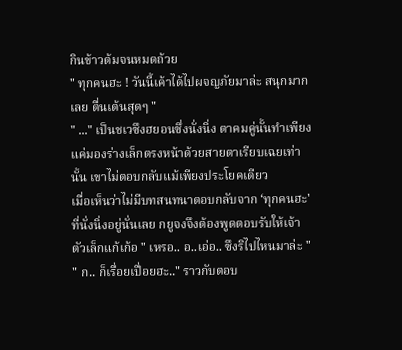กินข้าวต้มจนหมดถ้วย
" ทุกคนฮะ ! วันนี้เค้าได้ไปผจญภัยมาล่ะ สนุกมากเลย ตื่นเต้นสุดๆ "
" ..." เป็นชเวซึงฮยอนซึ่งนั่งนิ่ง ตาคมคู่นั้นทำเพียงแค่มองร่างเล็กตรงหน้าด้วยสายตาเรียบเฉยเท่านั้น เขาไม่ตอบกลับแม้เพียงประโยคเดียว
เมื่อเห็นว่าไม่มีบทสนทนาตอบกลับจาก ‘ทุกคนฮะ' ที่นั่งนิ่งอยู่นั่นเลย กยูจงจึงต้องพูดตอบรับให้เจ้าตัวเล็กแก้เก้อ " เหรอ.. อ..เอ่อ.. ซึงริไปไหนมาล่ะ "
" ก.. ก็เรื่อยเปื่อยฮะ.." ราวกับตอบ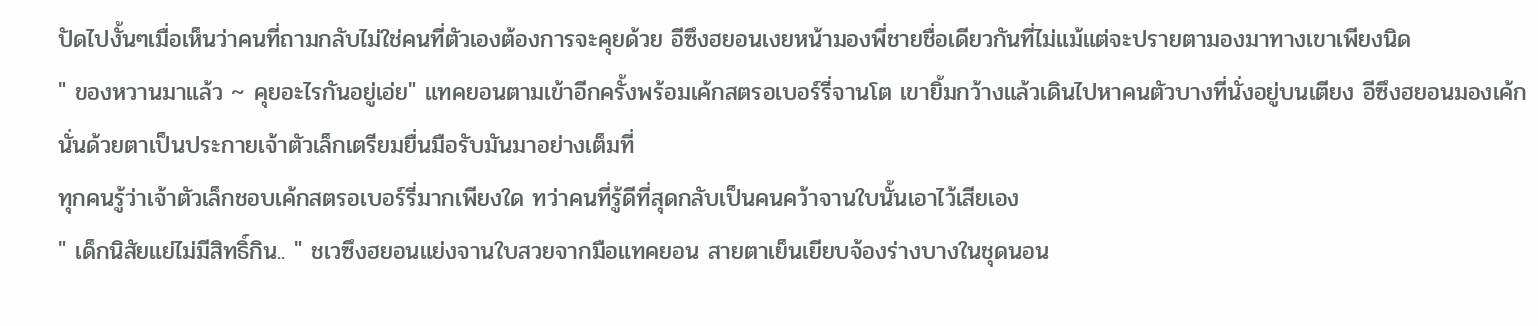ปัดไปงั้นๆเมื่อเห็นว่าคนที่ถามกลับไม่ใช่คนที่ตัวเองต้องการจะคุยด้วย อีซึงฮยอนเงยหน้ามองพี่ชายชื่อเดียวกันที่ไม่แม้แต่จะปรายตามองมาทางเขาเพียงนิด
" ของหวานมาแล้ว ~ คุยอะไรกันอยู่เอ่ย" แทคยอนตามเข้าอีกครั้งพร้อมเค้กสตรอเบอร์รี่จานโต เขายิ้มกว้างแล้วเดินไปหาคนตัวบางที่นั่งอยู่บนเตียง อีซึงฮยอนมองเค้กนั่นด้วยตาเป็นประกายเจ้าตัวเล็กเตรียมยื่นมือรับมันมาอย่างเต็มที่
ทุกคนรู้ว่าเจ้าตัวเล็กชอบเค้กสตรอเบอร์รี่มากเพียงใด ทว่าคนที่รู้ดีที่สุดกลับเป็นคนคว้าจานใบนั้นเอาไว้เสียเอง
" เด็กนิสัยแย่ไม่มีสิทธิ์กิน.. " ชเวซึงฮยอนแย่งจานใบสวยจากมือแทคยอน สายตาเย็นเยียบจ้องร่างบางในชุดนอน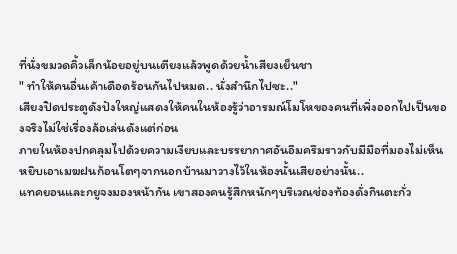ที่นั่งขมวดคิ้วเล็กน้อยอยู่บนเตียงแล้วพูดด้วยน้ำเสียงเย็นชา
" ทำให้คนอื่นเค้าเดือดร้อนกันไปหมด.. นั่งสำนึกไปซะ.."
เสียงปิดประตูดังปังใหญ่แสดงให้คนในห้องรู้ว่าอารมณ์โมโหของคนที่เพิ่งออกไปเป็นของจริงไม่ใช่เรื่องล้อเล่นดังแต่ก่อน
ภายในห้องปกคลุมไปด้วยความเงียบและบรรยากาศอันอึมครึมราวกับมีมือที่มองไม่เห็นหยิบเอาเมฆฝนก้อนโตๆจากนอกบ้านมาวางไว้ในห้องนั้นเสียอย่างนั้น..
แทคยอนและกยูจงมองหน้ากัน เขาสองคนรู้สึกหนักๆบริเวณช่องท้องดั่งกินตะกั่ว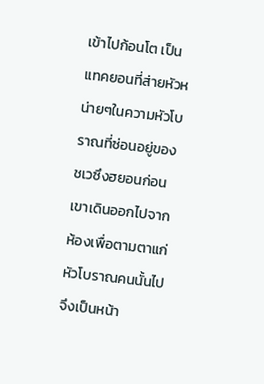เข้าไปก้อนโต เป็นแทคยอนที่ส่ายหัวหน่ายๆในความหัวโบราณที่ซ่อนอยู่ของชเวซึงฮยอนก่อน เขาเดินออกไปจากห้องเพื่อตามตาแก่หัวโบราณคนนั้นไป
จึงเป็นหน้า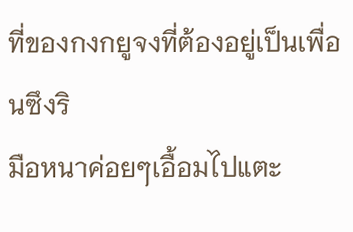ที่ของกงกยูจงที่ต้องอยู่เป็นเพื่อนซึงริ
มือหนาค่อยๆเอื้อมไปแตะ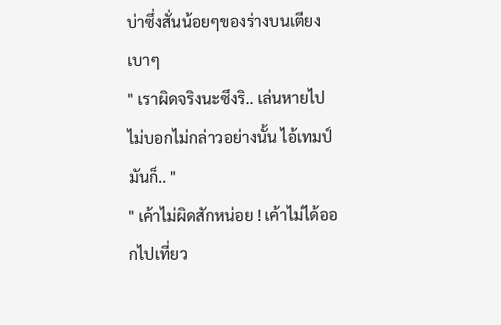บ่าซึ่งสั่นน้อยๆของร่างบนเตียงเบาๆ
" เราผิดจริงนะซึงริ.. เล่นหายไปไม่บอกไม่กล่าวอย่างนั้น ไอ้เทมป์มันก็.. "
" เค้าไม่ผิดสักหน่อย ! เค้าไม่ได้ออกไปเที่ยว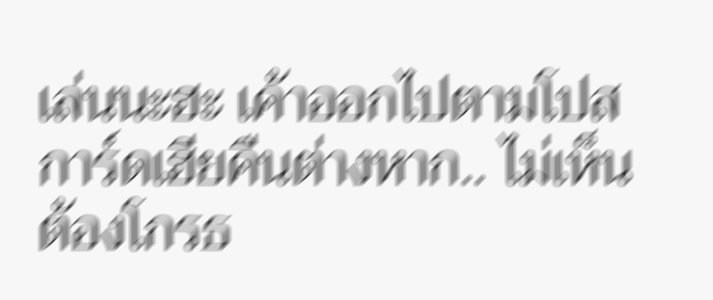เล่นนะฮะ เค้าออกไปตามโปสการ์ดเฮียคืนต่างหาก.. ไม่เห็นต้องโกรธ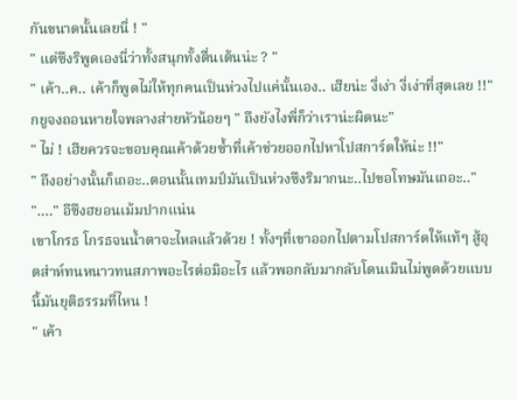กันขนาดนั้นเลยนี่ ! "
" แต่ซึงริพูดเองนี่ว่าทั้งสนุกทั้งตื่นเต้นน่ะ ? "
" เค้า..ค.. เค้าก็พูดไม่ให้ทุกคนเป็นห่วงไปแค่นั้นเอง.. เฮียน่ะ งี่เง่า งี่เง่าที่สุดเลย !!"
กยูจงถอนหายใจพลางส่ายหัวน้อยๆ " ถึงยังไงพี่ก็ว่าเราน่ะผิดนะ"
" ไม่ ! เฮียควรจะขอบคุณเค้าด้วยซ้ำที่เค้าช่วยออกไปหาโปสการ์ดให้น่ะ !!"
" ถึงอย่างนั้นก็เถอะ..ตอนนั้นเทมป์มันเป็นห่วงซึงริมากนะ..ไปขอโทษมันเถอะ.."
"...." อีซึงฮยอนเม้มปากแน่น
เขาโกรธ โกรธจนน้ำตาจะไหลแล้วด้วย ! ทั้งๆที่เขาออกไปตามโปสการ์ดให้แท้ๆ สู้อุตส่าห์ทนหนาวทนสภาพอะไรต่อมิอะไร แล้วพอกลับมากลับโดนเมินไม่พูดด้วยแบบนี้มันยุติธรรมที่ไหน !
" เค้า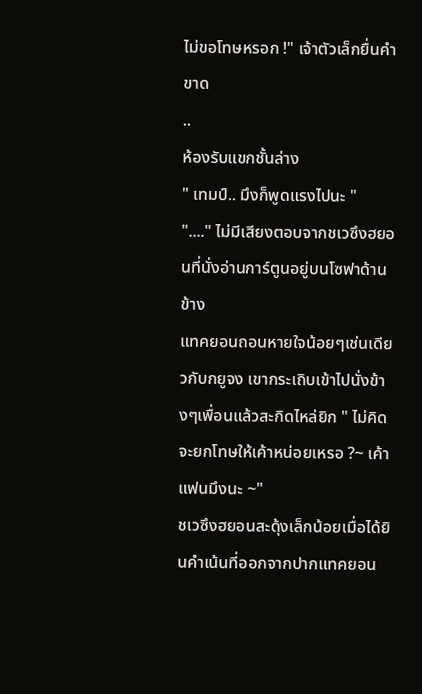ไม่ขอโทษหรอก !" เจ้าตัวเล็กยื่นคำขาด
..
ห้องรับแขกชั้นล่าง
" เทมป์.. มึงก็พูดแรงไปนะ "
"...." ไม่มีเสียงตอบจากชเวซึงฮยอนที่นั่งอ่านการ์ตูนอยู่บนโซฟาด้านข้าง
แทคยอนถอนหายใจน้อยๆเช่นเดียวกับกยูจง เขากระเถิบเข้าไปนั่งข้างๆเพื่อนแล้วสะกิดไหล่ยิก " ไม่คิดจะยกโทษให้เค้าหน่อยเหรอ ?~ เค้าแฟนมึงนะ ~"
ชเวซึงฮยอนสะดุ้งเล็กน้อยเมื่อได้ยินคำเน้นที่ออกจากปากแทคยอน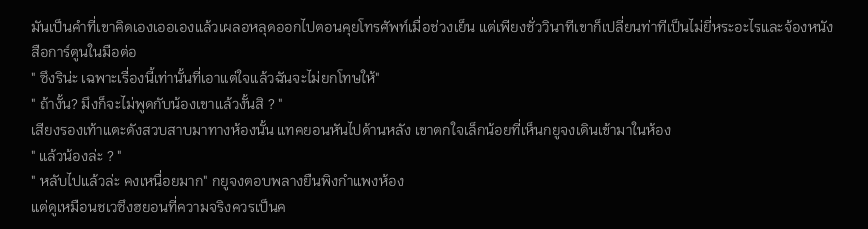มันเป็นคำที่เขาคิดเองเออเองแล้วเผลอหลุดออกไปตอนคุยโทรศัพท์เมื่อช่วงเย็น แต่เพียงชั่ววินาทีเขาก็เปลี่ยนท่าทีเป็นไม่ยี่หระอะไรและจ้องหนังสือการ์ตูนในมือต่อ
" ซึงริน่ะ เฉพาะเรื่องนี้เท่านั้นที่เอาแต่ใจแล้วฉันจะไม่ยกโทษให้"
" ถ้างั้น? มึงก็จะไม่พูดกับน้องเขาแล้วงั้นสิ ? "
เสียงรองเท้าแตะดังสวบสาบมาทางห้องนั้น แทคยอนหันไปด้านหลัง เขาตกใจเล็กน้อยที่เห็นกยูจงเดินเข้ามาในห้อง
" แล้วน้องล่ะ ? "
" หลับไปแล้วล่ะ คงเหนื่อยมาก" กยูจงตอบพลางยืนพิงกำแพงห้อง
แต่ดูเหมือนชเวซึงฮยอนที่ความจริงควรเป็นค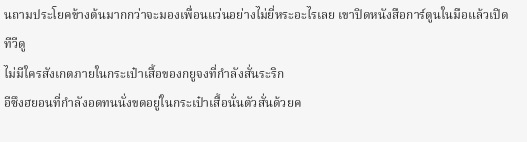นถามประโยคข้างต้นมากกว่าจะมองเพื่อนแว่นอย่างไม่ยี่หระอะไรเลย เขาปิดหนังสือการ์ตูนในมือแล้วเปิดทีวีดู
ไม่มีใครสังเกตภายในกระเป๋าเสื้อของกยูจงที่กำลังสั่นระริก
อีซึงฮยอนที่กำลังอดทนนั่งขดอยู่ในกระเป๋าเสื้อนั่นตัวสั่นด้วยค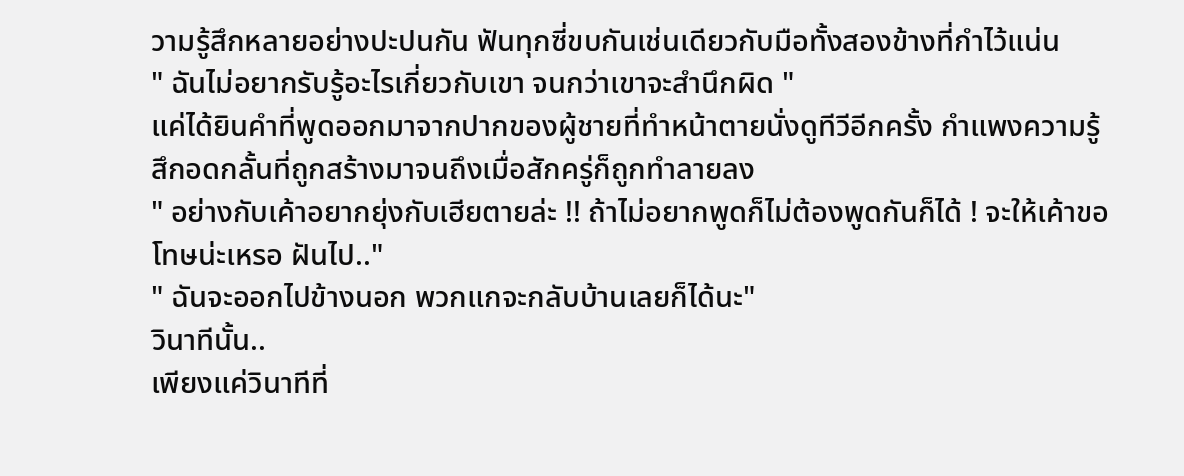วามรู้สึกหลายอย่างปะปนกัน ฟันทุกซี่ขบกันเช่นเดียวกับมือทั้งสองข้างที่กำไว้แน่น
" ฉันไม่อยากรับรู้อะไรเกี่ยวกับเขา จนกว่าเขาจะสำนึกผิด "
แค่ได้ยินคำที่พูดออกมาจากปากของผู้ชายที่ทำหน้าตายนั่งดูทีวีอีกครั้ง กำแพงความรู้สึกอดกลั้นที่ถูกสร้างมาจนถึงเมื่อสักครู่ก็ถูกทำลายลง
" อย่างกับเค้าอยากยุ่งกับเฮียตายล่ะ !! ถ้าไม่อยากพูดก็ไม่ต้องพูดกันก็ได้ ! จะให้เค้าขอโทษน่ะเหรอ ฝันไป.."
" ฉันจะออกไปข้างนอก พวกแกจะกลับบ้านเลยก็ได้นะ"
วินาทีนั้น..
เพียงแค่วินาทีที่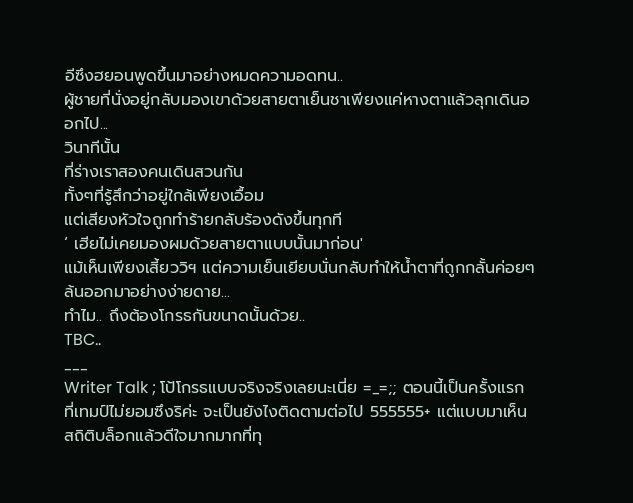อีซึงฮยอนพูดขึ้นมาอย่างหมดความอดทน..
ผู้ชายที่นั่งอยู่กลับมองเขาด้วยสายตาเย็นชาเพียงแค่หางตาแล้วลุกเดินออกไป...
วินาทีนั้น
ที่ร่างเราสองคนเดินสวนกัน
ทั้งๆที่รู้สึกว่าอยู่ใกล้เพียงเอื้อม
แต่เสียงหัวใจถูกทำร้ายกลับร้องดังขึ้นทุกที
‘ เฮียไม่เคยมองผมด้วยสายตาแบบนั้นมาก่อน'
แม้เห็นเพียงเสี้ยววิฯ แต่ความเย็นเยียบนั่นกลับทำให้น้ำตาที่ถูกกลั้นค่อยๆล้นออกมาอย่างง่ายดาย...
ทำไม.. ถึงต้องโกรธกันขนาดนั้นด้วย..
TBC..
___
Writer Talk ; โป้โกรธแบบจริงจริงเลยนะเนี่ย =_=;; ตอนนี้เป็นครั้งแรกที่เทมป์ไม่ยอมซึงริค่ะ จะเป็นยังไงติดตามต่อไป 555555+ แต่แบบมาเห็นสถิติบล็อกแล้วดีใจมากมากที่ทุ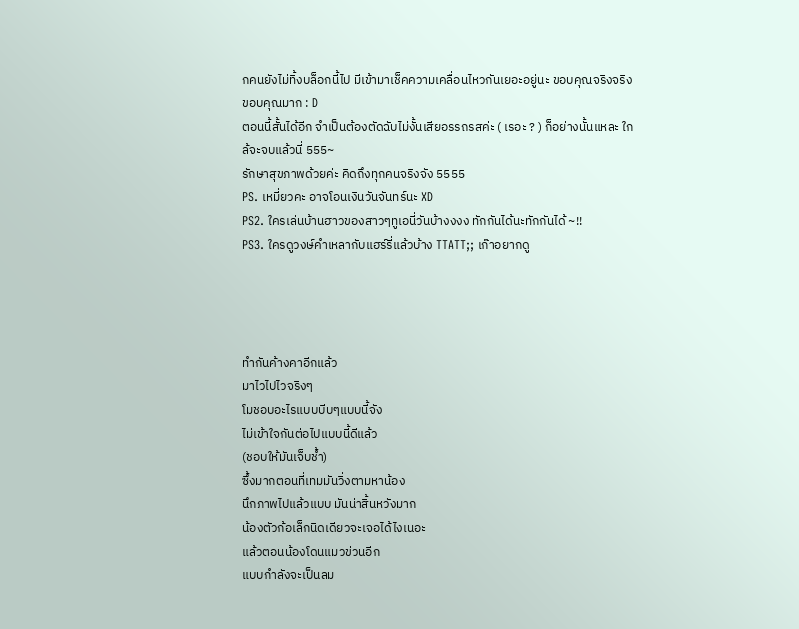กคนยังไม่ทิ้งบล็อกนี้ไป มีเข้ามาเช็คความเคลื่อนไหวกันเยอะอยู่นะ ขอบคุณจริงจริง ขอบคุณมาก : D
ตอนนี้สั้นได้อีก จำเป็นต้องตัดฉับไม่งั้นเสียอรรถรสค่ะ ( เรอะ ? ) ก็อย่างนั้นแหละ ใกล้จะจบแล้วนี่ 555~
รักษาสุขภาพด้วยค่ะ คิดถึงทุกคนจริงจัง 5555
PS. เหมี่ยวคะ อาจโอนเงินวันจันทร์นะ XD
PS2. ใครเล่นบ้านฮาวของสาวๆทูเอนี่วันบ้างงงง ทักกันได้นะทักกันได้ ~!!
PS3. ใครดูวงษ์คำเหลากับแฮร์รี่แล้วบ้าง TTATT;; เก๊าอยากดู




ทำกันค้างคาอีกแล้ว
มาไวไปไวจริงๆ
โมชอบอะไรแบบบีบๆแบบนี้จัง
ไม่เข้าใจกันต่อไปแบบนี้ดีแล้ว
(ชอบให้มันเจ็บช้ำ)
ซึ้งมากตอนที่เทมมันวิ่งตามหาน้อง
นึกภาพไปแล้วแบบ มันน่าสิ้นหวังมาก
น้องตัวก้อเล็กนิดเดียวจะเจอได้ไงเนอะ
แล้วตอนน้องโดนแมวข่วนอีก
แบบกำลังจะเป็นลม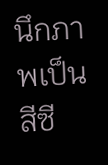นึกภาพเป็นสีซี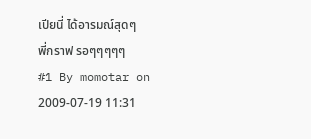เปียนี่ ได้อารมณ์สุดๆ
พี่กราฟ รอๆๆๆๆๆ
#1 By momotar on 2009-07-19 11:31